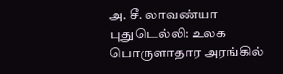அ. சீ. லாவண்யா
புதுடெல்லி: உலக பொருளாதார அரங்கில்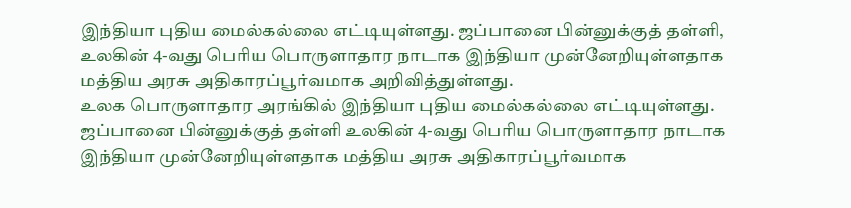இந்தியா புதிய மைல்கல்லை எட்டியுள்ளது. ஜப்பானை பின்னுக்குத் தள்ளி, உலகின் 4-வது பெரிய பொருளாதார நாடாக இந்தியா முன்னேறியுள்ளதாக மத்திய அரசு அதிகாரப்பூர்வமாக அறிவித்துள்ளது.
உலக பொருளாதார அரங்கில் இந்தியா புதிய மைல்கல்லை எட்டியுள்ளது. ஜப்பானை பின்னுக்குத் தள்ளி உலகின் 4-வது பெரிய பொருளாதார நாடாக இந்தியா முன்னேறியுள்ளதாக மத்திய அரசு அதிகாரப்பூர்வமாக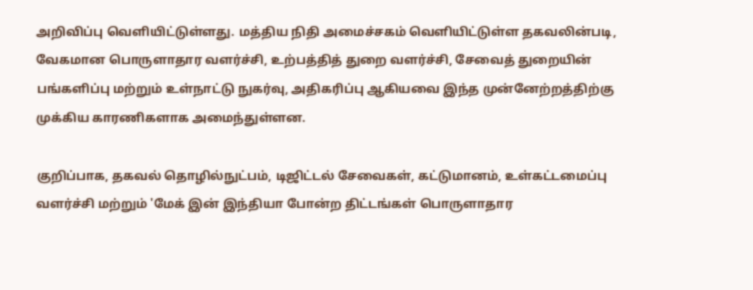அறிவிப்பு வெளியிட்டுள்ளது. மத்திய நிதி அமைச்சகம் வெளியிட்டுள்ள தகவலின்படி, வேகமான பொருளாதார வளர்ச்சி, உற்பத்தித் துறை வளர்ச்சி, சேவைத் துறையின் பங்களிப்பு மற்றும் உள்நாட்டு நுகர்வு, அதிகரிப்பு ஆகியவை இந்த முன்னேற்றத்திற்கு முக்கிய காரணிகளாக அமைந்துள்ளன.

குறிப்பாக, தகவல் தொழில்நுட்பம், டிஜிட்டல் சேவைகள், கட்டுமானம், உள்கட்டமைப்பு வளர்ச்சி மற்றும் 'மேக் இன் இந்தியா போன்ற திட்டங்கள் பொருளாதார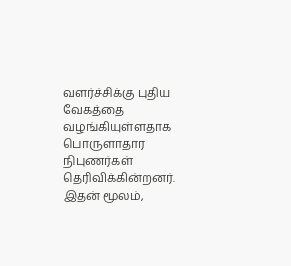வளர்ச்சிக்கு புதிய வேகத்தை வழங்கியுள்ளதாக பொருளாதார நிபுணர்கள் தெரிவிக்கின்றனர். இதன் மூலம்,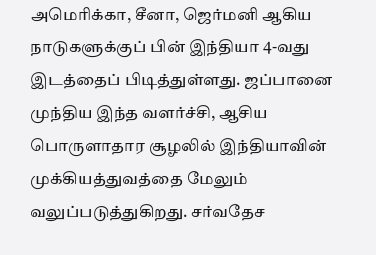அமெரிக்கா, சீனா, ஜெர்மனி ஆகிய நாடுகளுக்குப் பின் இந்தியா 4-வது இடத்தைப் பிடித்துள்ளது. ஜப்பானை முந்திய இந்த வளர்ச்சி, ஆசிய பொருளாதார சூழலில் இந்தியாவின் முக்கியத்துவத்தை மேலும் வலுப்படுத்துகிறது. சர்வதேச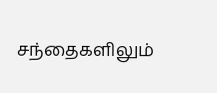சந்தைகளிலும்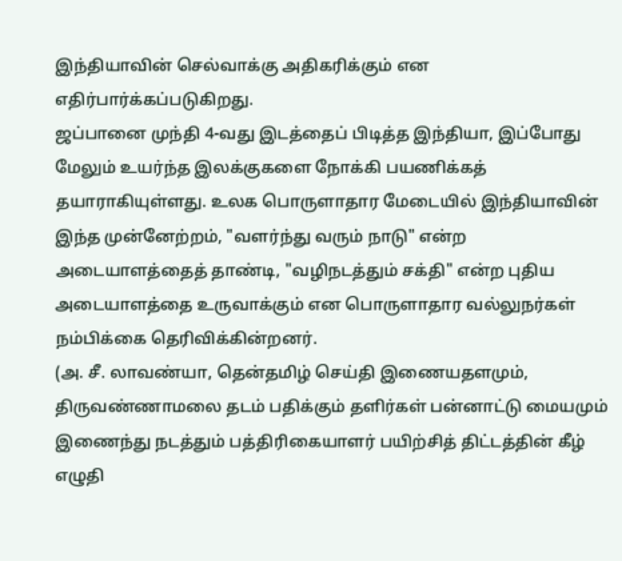இந்தியாவின் செல்வாக்கு அதிகரிக்கும் என எதிர்பார்க்கப்படுகிறது.
ஜப்பானை முந்தி 4-வது இடத்தைப் பிடித்த இந்தியா, இப்போது மேலும் உயர்ந்த இலக்குகளை நோக்கி பயணிக்கத் தயாராகியுள்ளது. உலக பொருளாதார மேடையில் இந்தியாவின் இந்த முன்னேற்றம், "வளர்ந்து வரும் நாடு" என்ற அடையாளத்தைத் தாண்டி, "வழிநடத்தும் சக்தி" என்ற புதிய அடையாளத்தை உருவாக்கும் என பொருளாதார வல்லுநர்கள் நம்பிக்கை தெரிவிக்கின்றனர்.
(அ. சீ. லாவண்யா, தென்தமிழ் செய்தி இணையதளமும், திருவண்ணாமலை தடம் பதிக்கும் தளிர்கள் பன்னாட்டு மையமும் இணைந்து நடத்தும் பத்திரிகையாளர் பயிற்சித் திட்டத்தின் கீழ் எழுதி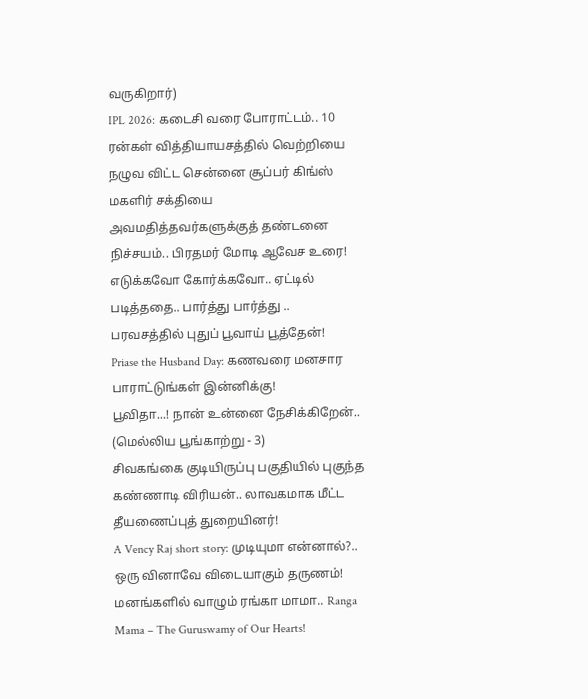வருகிறார்)
IPL 2026: கடைசி வரை போராட்டம்.. 10 ரன்கள் வித்தியாயசத்தில் வெற்றியை நழுவ விட்ட சென்னை சூப்பர் கிங்ஸ்
மகளிர் சக்தியை அவமதித்தவர்களுக்குத் தண்டனை நிச்சயம்.. பிரதமர் மோடி ஆவேச உரை!
எடுக்கவோ கோர்க்கவோ.. ஏட்டில் படித்ததை.. பார்த்து பார்த்து .. பரவசத்தில் புதுப் பூவாய் பூத்தேன்!
Priase the Husband Day: கணவரை மனசார பாராட்டுங்கள் இன்னிக்கு!
பூவிதா...! நான் உன்னை நேசிக்கிறேன்.. (மெல்லிய பூங்காற்று - 3)
சிவகங்கை குடியிருப்பு பகுதியில் புகுந்த கண்ணாடி விரியன்.. லாவகமாக மீட்ட தீயணைப்புத் துறையினர்!
A Vency Raj short story: முடியுமா என்னால்?.. ஒரு வினாவே விடையாகும் தருணம்!
மனங்களில் வாழும் ரங்கா மாமா.. Ranga Mama – The Guruswamy of Our Hearts!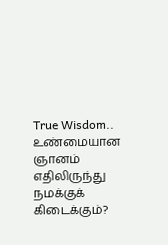True Wisdom.. உண்மையான ஞானம் எதிலிருந்து நமக்குக் கிடைக்கும்?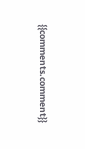{{comments.comment}}